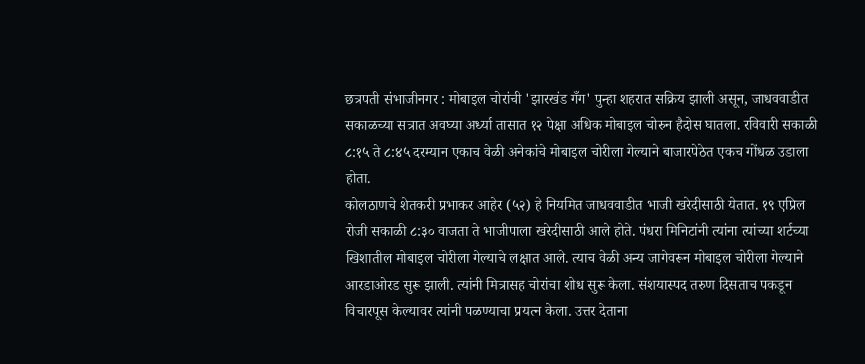छत्रपती संभाजीनगर : मोबाइल चोरांची 'झारखंड गँग' पुन्हा शहरात सक्रिय झाली असून, जाधववाडीत सकाळच्या सत्रात अवघ्या अर्ध्या तासात १२ पेक्षा अधिक मोबाइल चोरुन हैदोस घातला. रविवारी सकाळी ८:१५ ते ८:४५ दरम्यान एकाच वेळी अनेकांचे मोबाइल चोरीला गेल्याने बाजारपेठेत एकच गोंधळ उडाला होता.
कोलठाणचे शेतकरी प्रभाकर आहेर (५२) हे नियमित जाधववाडीत भाजी खरेदीसाठी येतात. १९ एप्रिल रोजी सकाळी ८:३० वाजता ते भाजीपाला खरेदीसाठी आले होते. पंधरा मिनिटांनी त्यांना त्यांच्या शर्टच्या खिशातील मोबाइल चोरीला गेल्याचे लक्षात आले. त्याच वेळी अन्य जागेवरून मोबाइल चोरीला गेल्याने आरडाओरड सुरू झाली. त्यांनी मित्रासह चोरांचा शोध सुरू केला. संशयास्पद तरुण दिसताच पकडून विचारपूस केल्यावर त्यांनी पळण्याचा प्रयत्न केला. उत्तर देताना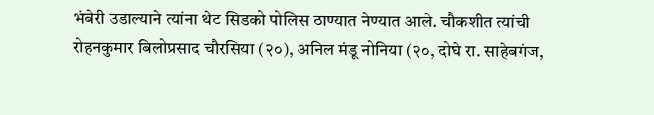भंबेरी उडाल्याने त्यांना थेट सिडको पोलिस ठाण्यात नेण्यात आले. चौकशीत त्यांची रोहनकुमार बिलोप्रसाद चौरसिया (२०), अनिल मंडू नोनिया (२०, दोघे रा. साहेबगंज,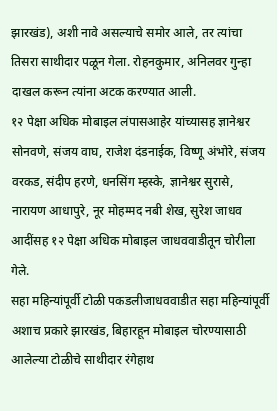झारखंड), अशी नावे असल्याचे समोर आले, तर त्यांचा तिसरा साथीदार पळून गेला. रोहनकुमार, अनिलवर गुन्हा दाखल करून त्यांना अटक करण्यात आली.
१२ पेक्षा अधिक मोबाइल लंपासआहेर यांच्यासह ज्ञानेश्वर सोनवणे, संजय वाघ, राजेश दंडनाईक, विष्णू अंभोरे, संजय वरकड, संदीप हरणे, धनसिंग म्हस्के, ज्ञानेश्वर सुरासे, नारायण आधापुरे, नूर मोहम्मद नबी शेख, सुरेश जाधव आदींसह १२ पेक्षा अधिक मोबाइल जाधववाडीतून चोरीला गेले.
सहा महिन्यांपूर्वी टोळी पकडलीजाधववाडीत सहा महिन्यांपूर्वी अशाच प्रकारे झारखंड, बिहारहून मोबाइल चोरण्यासाठी आलेल्या टोळीचे साथीदार रंगेहाथ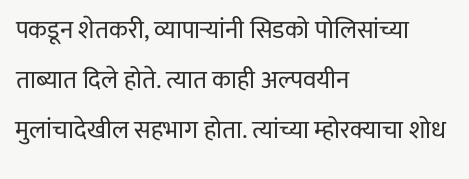पकडून शेतकरी, व्यापाऱ्यांनी सिडको पोलिसांच्या ताब्यात दिले होते. त्यात काही अल्पवयीन मुलांचादेखील सहभाग होता. त्यांच्या म्होरक्याचा शोध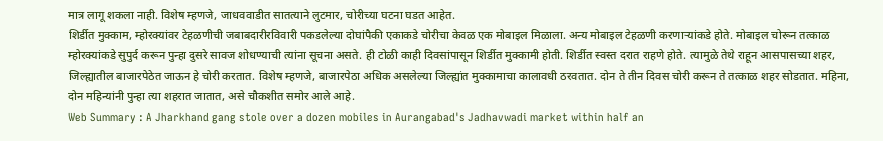मात्र लागू शकला नाही. विशेष म्हणजे, जाधववाडीत सातत्याने लुटमार, चोरीच्या घटना घडत आहेत.
शिर्डीत मुक्काम, म्होरक्यांवर टेहळणीची जबाबदारीरविवारी पकडलेल्या दोघांपैकी एकाकडे चोरीचा केवळ एक मोबाइल मिळाला. अन्य मोबाइल टेहळणी करणाऱ्यांकडे होते. मोबाइल चोरून तत्काळ म्होरक्यांकडे सुपुर्द करून पुन्हा दुसरे सावज शोधण्याची त्यांना सूचना असते. ही टोळी काही दिवसांपासून शिर्डीत मुक्कामी होती. शिर्डीत स्वस्त दरात राहणे होते. त्यामुळे तेथे राहून आसपासच्या शहर, जिल्ह्यातील बाजारपेठेत जाऊन हे चोरी करतात. विशेष म्हणजे, बाजारपेठा अधिक असलेल्या जिल्ह्यांत मुक्कामाचा कालावधी ठरवतात. दोन ते तीन दिवस चोरी करून ते तत्काळ शहर सोडतात. महिना, दोन महिन्यांनी पुन्हा त्या शहरात जातात, असे चौकशीत समोर आले आहे.
Web Summary : A Jharkhand gang stole over a dozen mobiles in Aurangabad's Jadhavwadi market within half an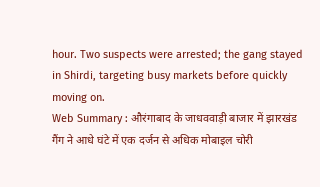hour. Two suspects were arrested; the gang stayed in Shirdi, targeting busy markets before quickly moving on.
Web Summary : औरंगाबाद के जाधववाड़ी बाजार में झारखंड गैंग ने आधे घंटे में एक दर्जन से अधिक मोबाइल चोरी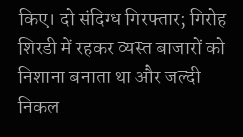किए। दो संदिग्ध गिरफ्तार; गिरोह शिरडी में रहकर व्यस्त बाजारों को निशाना बनाता था और जल्दी निकल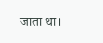जाता था।